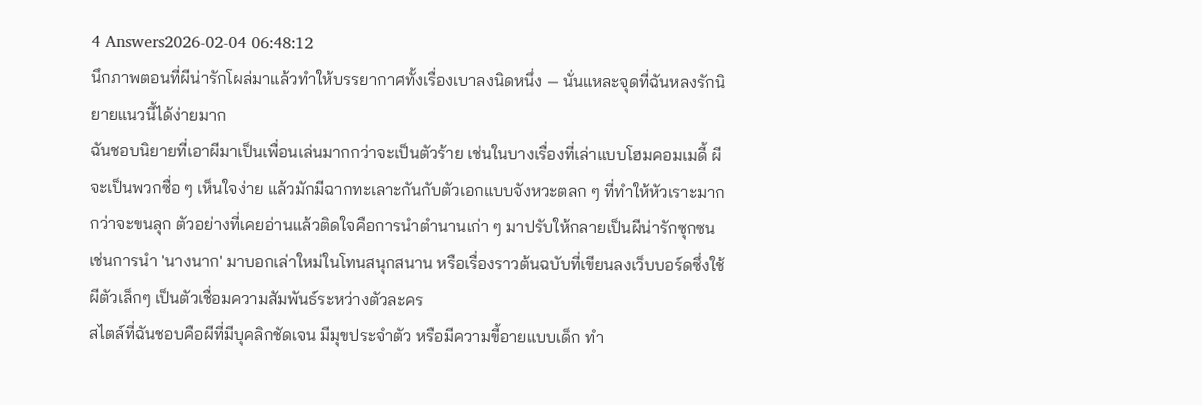4 Answers2026-02-04 06:48:12
นึกภาพตอนที่ผีน่ารักโผล่มาแล้วทำให้บรรยากาศทั้งเรื่องเบาลงนิดหนึ่ง — นั่นแหละจุดที่ฉันหลงรักนิยายแนวนี้ได้ง่ายมาก
ฉันชอบนิยายที่เอาผีมาเป็นเพื่อนเล่นมากกว่าจะเป็นตัวร้าย เช่นในบางเรื่องที่เล่าแบบโฮมคอมเมดี้ ผีจะเป็นพวกซื่อ ๆ เห็นใจง่าย แล้วมักมีฉากทะเลาะกันกับตัวเอกแบบจังหวะตลก ๆ ที่ทำให้หัวเราะมากกว่าจะขนลุก ตัวอย่างที่เคยอ่านแล้วติดใจคือการนำตำนานเก่า ๆ มาปรับให้กลายเป็นผีน่ารักซุกซน เช่นการนำ 'นางนาก' มาบอกเล่าใหม่ในโทนสนุกสนาน หรือเรื่องราวต้นฉบับที่เขียนลงเว็บบอร์ดซึ่งใช้ผีตัวเล็กๆ เป็นตัวเชื่อมความสัมพันธ์ระหว่างตัวละคร
สไตล์ที่ฉันชอบคือผีที่มีบุคลิกชัดเจน มีมุขประจำตัว หรือมีความขี้อายแบบเด็ก ทำ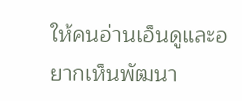ให้คนอ่านเอ็นดูและอยากเห็นพัฒนา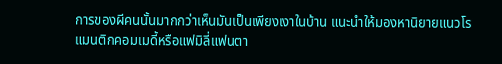การของผีคนนั้นมากกว่าเห็นมันเป็นเพียงเงาในบ้าน แนะนำให้มองหานิยายแนวโรแมนติกคอมเมดี้หรือแฟมิลี่แฟนตา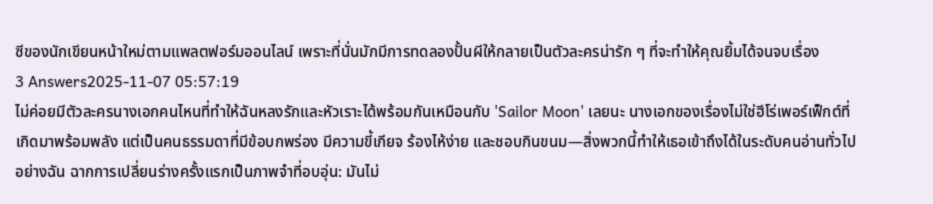ซีของนักเขียนหน้าใหม่ตามแพลตฟอร์มออนไลน์ เพราะที่นั่นมักมีการทดลองปั้นผีให้กลายเป็นตัวละครน่ารัก ๆ ที่จะทำให้คุณยิ้มได้จนจบเรื่อง
3 Answers2025-11-07 05:57:19
ไม่ค่อยมีตัวละครนางเอกคนไหนที่ทำให้ฉันหลงรักและหัวเราะได้พร้อมกันเหมือนกับ 'Sailor Moon' เลยนะ นางเอกของเรื่องไม่ใช่ฮีโร่เพอร์เฟ็กต์ที่เกิดมาพร้อมพลัง แต่เป็นคนธรรมดาที่มีข้อบกพร่อง มีความขี้เกียจ ร้องไห้ง่าย และชอบกินขนม—สิ่งพวกนี้ทำให้เธอเข้าถึงได้ในระดับคนอ่านทั่วไปอย่างฉัน ฉากการเปลี่ยนร่างครั้งแรกเป็นภาพจำที่อบอุ่น: มันไม่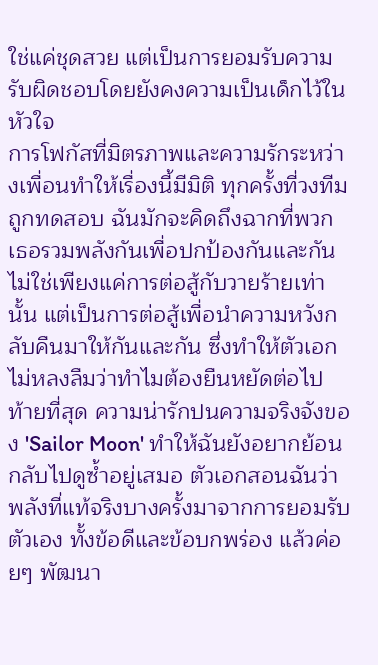ใช่แค่ชุดสวย แต่เป็นการยอมรับความรับผิดชอบโดยยังคงความเป็นเด็กไว้ในหัวใจ
การโฟกัสที่มิตรภาพและความรักระหว่างเพื่อนทำให้เรื่องนี้มีมิติ ทุกครั้งที่วงทีมถูกทดสอบ ฉันมักจะคิดถึงฉากที่พวกเธอรวมพลังกันเพื่อปกป้องกันและกัน ไม่ใช่เพียงแค่การต่อสู้กับวายร้ายเท่านั้น แต่เป็นการต่อสู้เพื่อนำความหวังกลับคืนมาให้กันและกัน ซึ่งทำให้ตัวเอกไม่หลงลืมว่าทำไมต้องยืนหยัดต่อไป
ท้ายที่สุด ความน่ารักปนความจริงจังของ 'Sailor Moon' ทำให้ฉันยังอยากย้อนกลับไปดูซ้ำอยู่เสมอ ตัวเอกสอนฉันว่าพลังที่แท้จริงบางครั้งมาจากการยอมรับตัวเอง ทั้งข้อดีและข้อบกพร่อง แล้วค่อยๆ พัฒนา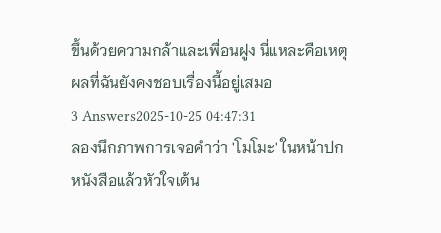ขึ้นด้วยความกล้าและเพื่อนฝูง นี่แหละคือเหตุผลที่ฉันยังคงชอบเรื่องนี้อยู่เสมอ
3 Answers2025-10-25 04:47:31
ลองนึกภาพการเจอคำว่า 'โมโมะ' ในหน้าปกหนังสือแล้วหัวใจเต้น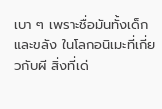เบา ๆ เพราะชื่อมันทั้งเด็กและขลัง ในโลกอนิเมะที่เกี่ยวกับผี สิ่งที่เด่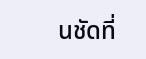นชัดที่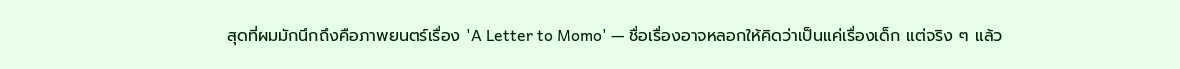สุดที่ผมมักนึกถึงคือภาพยนตร์เรื่อง 'A Letter to Momo' — ชื่อเรื่องอาจหลอกให้คิดว่าเป็นแค่เรื่องเด็ก แต่จริง ๆ แล้ว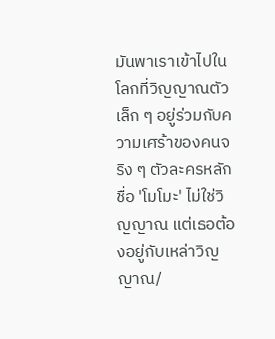มันพาเราเข้าไปในโลกที่วิญญาณตัวเล็ก ๆ อยู่ร่วมกับความเศร้าของคนจริง ๆ ตัวละครหลักชื่อ 'โมโมะ' ไม่ใช่วิญญาณ แต่เธอต้องอยู่กับเหล่าวิญญาณ/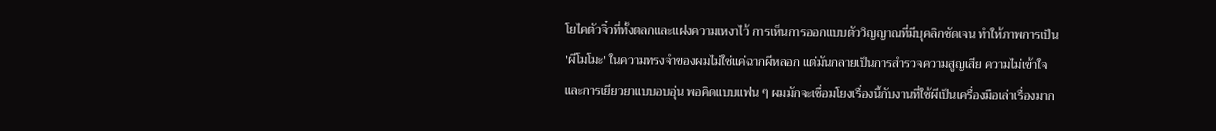โยไคตัวจิ๋วที่ทั้งตลกและแฝงความเหงาไว้ การเห็นการออกแบบตัววิญญาณที่มีบุคลิกชัดเจน ทำให้ภาพการเป็น 'ผีโมโมะ' ในความทรงจำของผมไม่ใช่แค่ฉากผีหลอก แต่มันกลายเป็นการสำรวจความสูญเสีย ความไม่เข้าใจ และการเยียวยาแบบอบอุ่น พอคิดแบบแฟน ๆ ผมมักจะเชื่อมโยงเรื่องนี้กับงานที่ใช้ผีเป็นเครื่องมือเล่าเรื่องมาก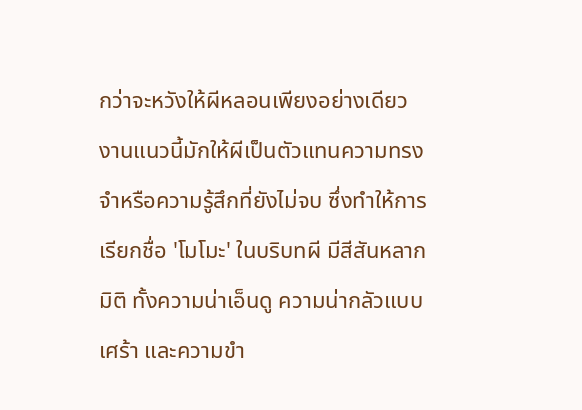กว่าจะหวังให้ผีหลอนเพียงอย่างเดียว งานแนวนี้มักให้ผีเป็นตัวแทนความทรงจำหรือความรู้สึกที่ยังไม่จบ ซึ่งทำให้การเรียกชื่อ 'โมโมะ' ในบริบทผี มีสีสันหลากมิติ ทั้งความน่าเอ็นดู ความน่ากลัวแบบเศร้า และความขำ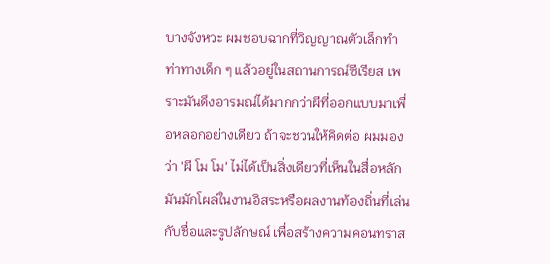บางจังหวะ ผมชอบฉากที่วิญญาณตัวเล็กทำท่าทางเด็ก ๆ แล้วอยู่ในสถานการณ์ซีเรียส เพราะมันดึงอารมณ์ได้มากกว่าผีที่ออกแบบมาเพื่อหลอกอย่างเดียว ถ้าจะชวนให้คิดต่อ ผมมองว่า 'ผี โม โม' ไม่ได้เป็นสิ่งเดียวที่เห็นในสื่อหลัก มันมักโผล่ในงานอิสระหรือผลงานท้องถิ่นที่เล่นกับชื่อและรูปลักษณ์ เพื่อสร้างความคอนทราส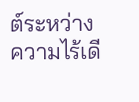ต์ระหว่างความไร้เดี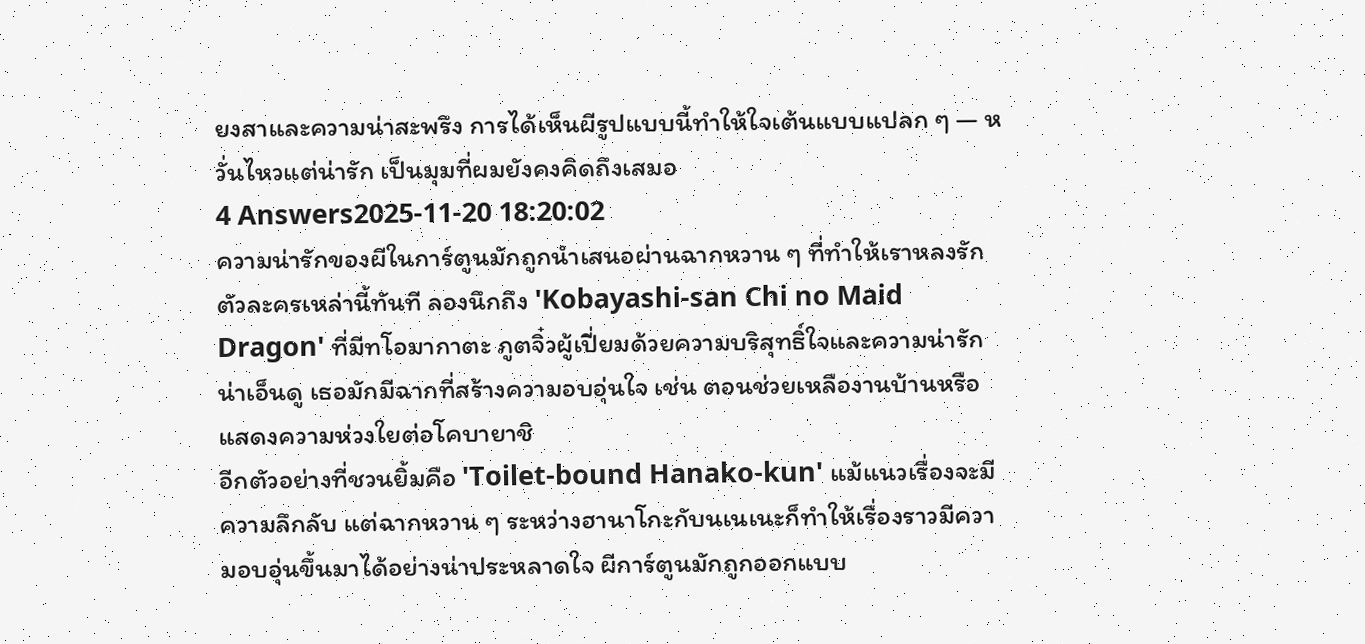ยงสาและความน่าสะพรึง การได้เห็นผีรูปแบบนี้ทำให้ใจเต้นแบบแปลก ๆ — หวั่นไหวแต่น่ารัก เป็นมุมที่ผมยังคงคิดถึงเสมอ
4 Answers2025-11-20 18:20:02
ความน่ารักของผีในการ์ตูนมักถูกนำเสนอผ่านฉากหวาน ๆ ที่ทำให้เราหลงรักตัวละครเหล่านี้ทันที ลองนึกถึง 'Kobayashi-san Chi no Maid Dragon' ที่มีทโอมากาตะ ภูตจิ๋วผู้เปี่ยมด้วยความบริสุทธิ์ใจและความน่ารักน่าเอ็นดู เธอมักมีฉากที่สร้างความอบอุ่นใจ เช่น ตอนช่วยเหลืองานบ้านหรือแสดงความห่วงใยต่อโคบายาชิ
อีกตัวอย่างที่ชวนยิ้มคือ 'Toilet-bound Hanako-kun' แม้แนวเรื่องจะมีความลึกลับ แต่ฉากหวาน ๆ ระหว่างฮานาโกะกับนเนเนะก็ทำให้เรื่องราวมีความอบอุ่นขึ้นมาได้อย่างน่าประหลาดใจ ผีการ์ตูนมักถูกออกแบบ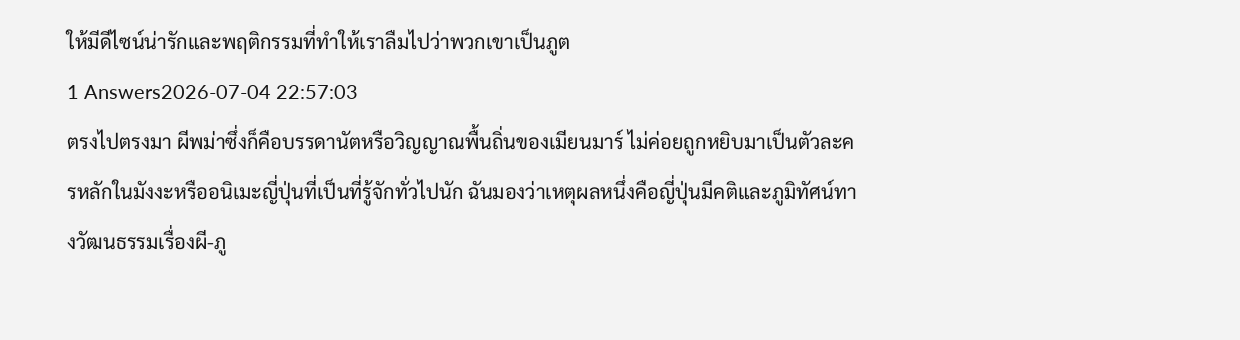ให้มีดีไซน์น่ารักและพฤติกรรมที่ทำให้เราลืมไปว่าพวกเขาเป็นภูต
1 Answers2026-07-04 22:57:03
ตรงไปตรงมา ผีพม่าซึ่งก็คือบรรดานัตหรือวิญญาณพื้นถิ่นของเมียนมาร์ ไม่ค่อยถูกหยิบมาเป็นตัวละครหลักในมังงะหรืออนิเมะญี่ปุ่นที่เป็นที่รู้จักทั่วไปนัก ฉันมองว่าเหตุผลหนึ่งคือญี่ปุ่นมีคติและภูมิทัศน์ทางวัฒนธรรมเรื่องผี-ภู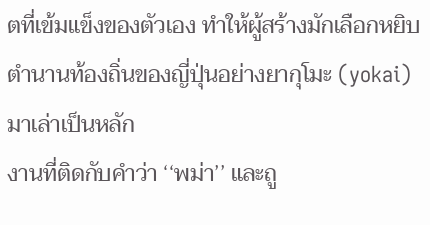ตที่เข้มแข็งของตัวเอง ทำให้ผู้สร้างมักเลือกหยิบตำนานท้องถิ่นของญี่ปุ่นอย่างยากุโมะ (yokai) มาเล่าเป็นหลัก
งานที่ติดกับคำว่า ‘‘พม่า’’ และถู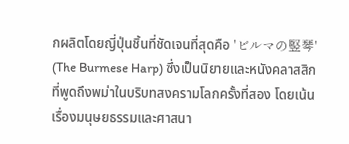กผลิตโดยญี่ปุ่นชิ้นที่ชัดเจนที่สุดคือ 'ビルマの竪琴' (The Burmese Harp) ซึ่งเป็นนิยายและหนังคลาสสิกที่พูดถึงพม่าในบริบทสงครามโลกครั้งที่สอง โดยเน้นเรื่องมนุษยธรรมและศาสนา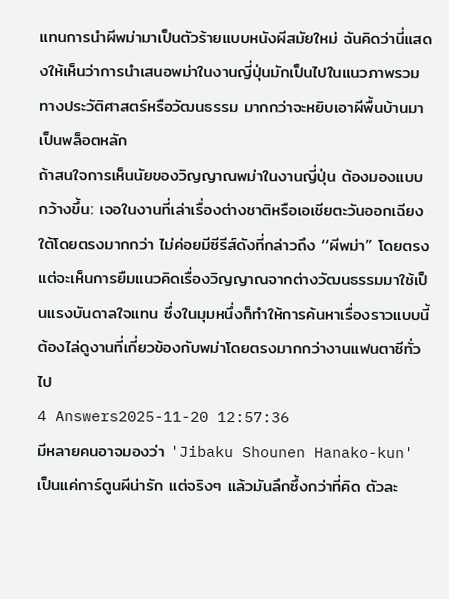แทนการนำผีพม่ามาเป็นตัวร้ายแบบหนังผีสมัยใหม่ ฉันคิดว่านี่แสดงให้เห็นว่าการนำเสนอพม่าในงานญี่ปุ่นมักเป็นไปในแนวภาพรวมทางประวัติศาสตร์หรือวัฒนธรรม มากกว่าจะหยิบเอาผีพื้นบ้านมาเป็นพล็อตหลัก
ถ้าสนใจการเห็นนัยของวิญญาณพม่าในงานญี่ปุ่น ต้องมองแบบกว้างขึ้น: เจอในงานที่เล่าเรื่องต่างชาติหรือเอเชียตะวันออกเฉียงใต้โดยตรงมากกว่า ไม่ค่อยมีซีรีส์ดังที่กล่าวถึง ‘‘ผีพม่า’’ โดยตรง แต่จะเห็นการยืมแนวคิดเรื่องวิญญาณจากต่างวัฒนธรรมมาใช้เป็นแรงบันดาลใจแทน ซึ่งในมุมหนึ่งก็ทำให้การค้นหาเรื่องราวแบบนี้ต้องไล่ดูงานที่เกี่ยวข้องกับพม่าโดยตรงมากกว่างานแฟนตาซีทั่วไป
4 Answers2025-11-20 12:57:36
มีหลายคนอาจมองว่า 'Jibaku Shounen Hanako-kun' เป็นแค่การ์ตูนผีน่ารัก แต่จริงๆ แล้วมันลึกซึ้งกว่าที่คิด ตัวละ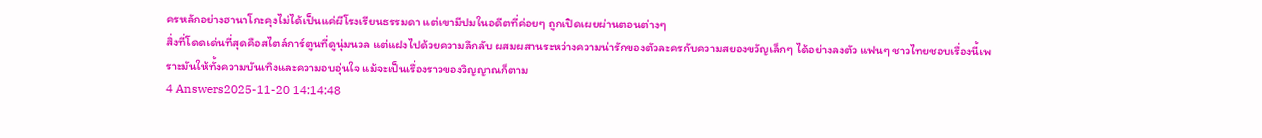ครหลักอย่างฮานาโกะคุงไม่ได้เป็นแค่ผีโรงเรียนธรรมดา แต่เขามีปมในอดีตที่ค่อยๆ ถูกเปิดเผยผ่านตอนต่างๆ
สิ่งที่โดดเด่นที่สุดคือสไตล์การ์ตูนที่ดูนุ่มนวล แต่แฝงไปด้วยความลึกลับ ผสมผสานระหว่างความน่ารักของตัวละครกับความสยองขวัญเล็กๆ ได้อย่างลงตัว แฟนๆ ชาวไทยชอบเรื่องนี้เพราะมันให้ทั้งความบันเทิงและความอบอุ่นใจ แม้จะเป็นเรื่องราวของวิญญาณก็ตาม
4 Answers2025-11-20 14:14:48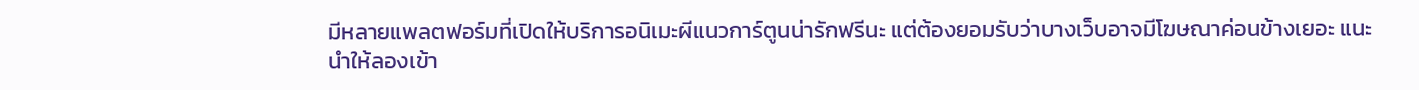มีหลายแพลตฟอร์มที่เปิดให้บริการอนิเมะผีแนวการ์ตูนน่ารักฟรีนะ แต่ต้องยอมรับว่าบางเว็บอาจมีโฆษณาค่อนข้างเยอะ แนะนำให้ลองเข้า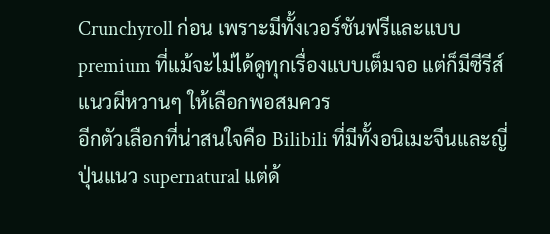Crunchyroll ก่อน เพราะมีทั้งเวอร์ชันฟรีและแบบ premium ที่แม้จะไม่ได้ดูทุกเรื่องแบบเต็มจอ แต่ก็มีซีรีส์แนวผีหวานๆ ให้เลือกพอสมควร
อีกตัวเลือกที่น่าสนใจคือ Bilibili ที่มีทั้งอนิเมะจีนและญี่ปุ่นแนว supernatural แต่ด้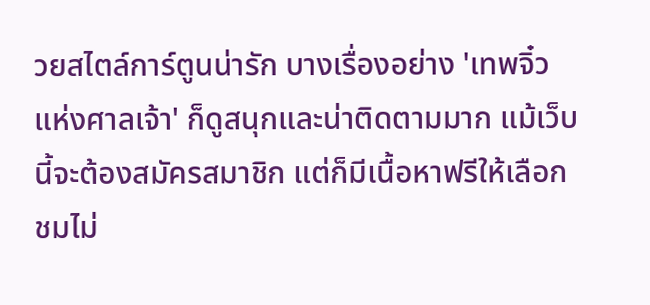วยสไตล์การ์ตูนน่ารัก บางเรื่องอย่าง 'เทพจิ๋วแห่งศาลเจ้า' ก็ดูสนุกและน่าติดตามมาก แม้เว็บนี้จะต้องสมัครสมาชิก แต่ก็มีเนื้อหาฟรีให้เลือกชมไม่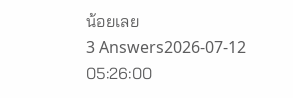น้อยเลย
3 Answers2026-07-12 05:26:00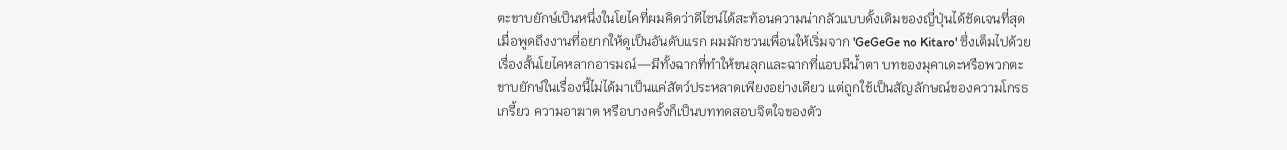ตะขาบยักษ์เป็นหนึ่งในโยไคที่ผมคิดว่าดีไซน์ได้สะท้อนความน่ากลัวแบบดั้งเดิมของญี่ปุ่นได้ชัดเจนที่สุด
เมื่อพูดถึงงานที่อยากให้ดูเป็นอันดับแรก ผมมักชวนเพื่อนให้เริ่มจาก 'GeGeGe no Kitaro' ซึ่งเต็มไปด้วยเรื่องสั้นโยไคหลากอารมณ์—มีทั้งฉากที่ทำให้ขนลุกและฉากที่แอบมีน้ำตา บทของมุคาเดะหรือพวกตะขาบยักษ์ในเรื่องนี้ไม่ได้มาเป็นแค่สัตว์ประหลาดเพียงอย่างเดียว แต่ถูกใช้เป็นสัญลักษณ์ของความโกรธเกรี้ยว ความอาฆาต หรือบางครั้งก็เป็นบททดสอบจิตใจของตัว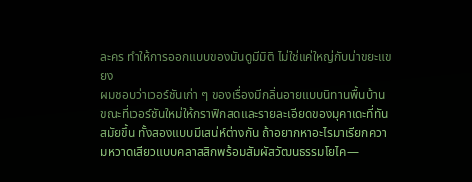ละคร ทำให้การออกแบบของมันดูมีมิติ ไม่ใช่แค่ใหญ่กับน่าขยะแขยง
ผมชอบว่าเวอร์ชันเก่า ๆ ของเรื่องมีกลิ่นอายแบบนิทานพื้นบ้าน ขณะที่เวอร์ชันใหม่ให้กราฟิกสดและรายละเอียดของมุคาเดะที่ทันสมัยขึ้น ทั้งสองแบบมีเสน่ห์ต่างกัน ถ้าอยากหาอะไรมาเรียกความหวาดเสียวแบบคลาสสิกพร้อมสัมผัสวัฒนธรรมโยไค—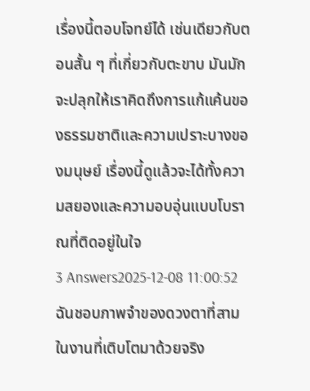เรื่องนี้ตอบโจทย์ได้ เช่นเดียวกับตอนสั้น ๆ ที่เกี่ยวกับตะขาบ มันมักจะปลุกให้เราคิดถึงการแก้แค้นของธรรมชาติและความเปราะบางของมนุษย์ เรื่องนี้ดูแล้วจะได้ทั้งความสยองและความอบอุ่นแบบโบราณที่ติดอยู่ในใจ
3 Answers2025-12-08 11:00:52
ฉันชอบภาพจำของดวงตาที่สามในงานที่เติบโตมาด้วยจริง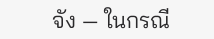จัง — ในกรณี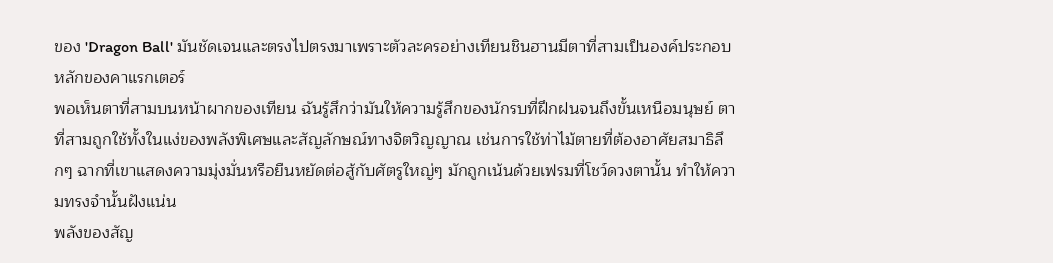ของ 'Dragon Ball' มันชัดเจนและตรงไปตรงมาเพราะตัวละครอย่างเทียนชินฮานมีตาที่สามเป็นองค์ประกอบหลักของคาแรกเตอร์
พอเห็นตาที่สามบนหน้าผากของเทียน ฉันรู้สึกว่ามันให้ความรู้สึกของนักรบที่ฝึกฝนจนถึงขั้นเหนือมนุษย์ ตาที่สามถูกใช้ทั้งในแง่ของพลังพิเศษและสัญลักษณ์ทางจิตวิญญาณ เช่นการใช้ท่าไม้ตายที่ต้องอาศัยสมาธิลึกๆ ฉากที่เขาแสดงความมุ่งมั่นหรือยืนหยัดต่อสู้กับศัตรูใหญ่ๆ มักถูกเน้นด้วยเฟรมที่โชว์ดวงตานั้น ทำให้ความทรงจำนั้นฝังแน่น
พลังของสัญ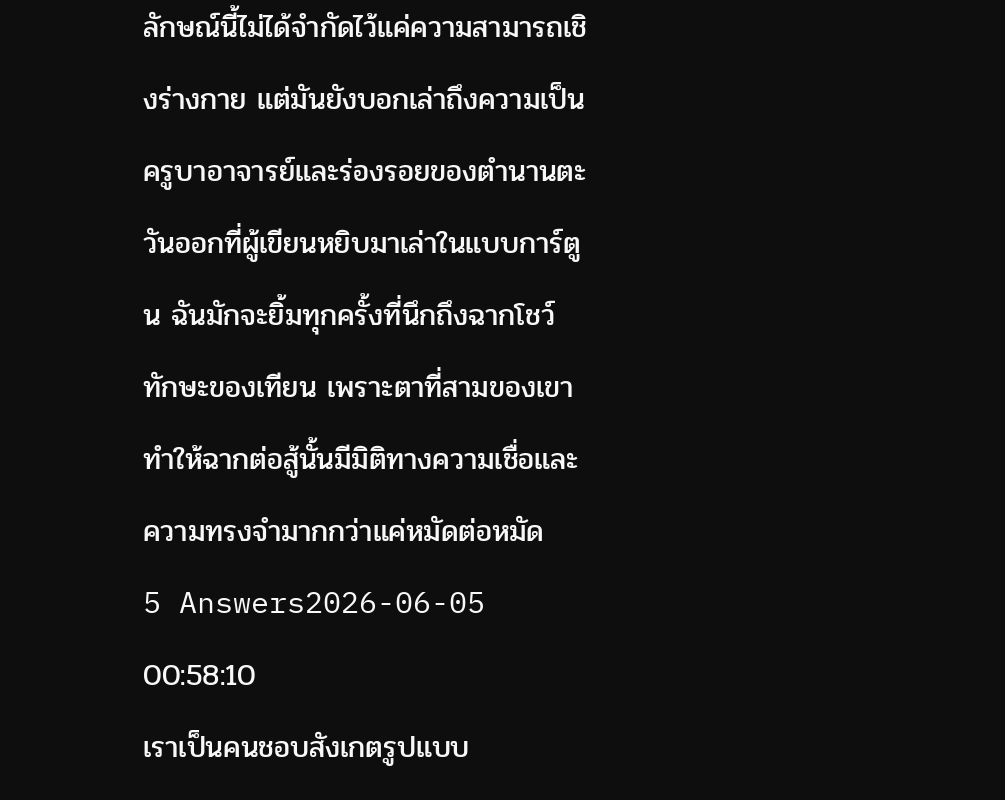ลักษณ์นี้ไม่ได้จำกัดไว้แค่ความสามารถเชิงร่างกาย แต่มันยังบอกเล่าถึงความเป็นครูบาอาจารย์และร่องรอยของตำนานตะวันออกที่ผู้เขียนหยิบมาเล่าในแบบการ์ตูน ฉันมักจะยิ้มทุกครั้งที่นึกถึงฉากโชว์ทักษะของเทียน เพราะตาที่สามของเขาทำให้ฉากต่อสู้นั้นมีมิติทางความเชื่อและความทรงจำมากกว่าแค่หมัดต่อหมัด
5 Answers2026-06-05 00:58:10
เราเป็นคนชอบสังเกตรูปแบบ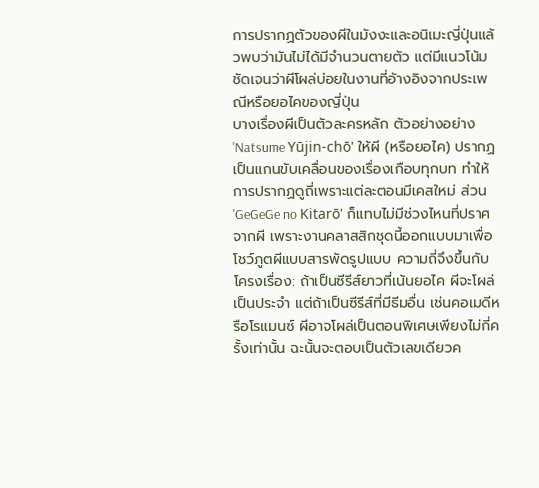การปรากฏตัวของผีในมังงะและอนิเมะญี่ปุ่นแล้วพบว่ามันไม่ได้มีจำนวนตายตัว แต่มีแนวโน้มชัดเจนว่าผีโผล่บ่อยในงานที่อ้างอิงจากประเพณีหรือยอไคของญี่ปุ่น
บางเรื่องผีเป็นตัวละครหลัก ตัวอย่างอย่าง 'Natsume Yūjin-chō' ให้ผี (หรือยอไค) ปรากฏเป็นแกนขับเคลื่อนของเรื่องเกือบทุกบท ทำให้การปรากฏดูถี่เพราะแต่ละตอนมีเคสใหม่ ส่วน 'GeGeGe no Kitarō' ก็แทบไม่มีช่วงไหนที่ปราศจากผี เพราะงานคลาสสิกชุดนี้ออกแบบมาเพื่อโชว์ภูตผีแบบสารพัดรูปแบบ ความถี่จึงขึ้นกับโครงเรื่อง: ถ้าเป็นซีรีส์ยาวที่เน้นยอไค ผีจะโผล่เป็นประจำ แต่ถ้าเป็นซีรีส์ที่มีธีมอื่น เช่นคอเมดีหรือโรแมนซ์ ผีอาจโผล่เป็นตอนพิเศษเพียงไม่กี่ครั้งเท่านั้น ฉะนั้นจะตอบเป็นตัวเลขเดียวค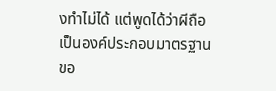งทำไม่ได้ แต่พูดได้ว่าผีถือเป็นองค์ประกอบมาตรฐานขอ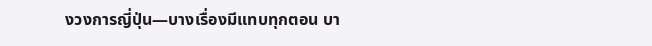งวงการญี่ปุ่น—บางเรื่องมีแทบทุกตอน บา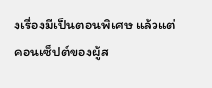งเรื่องมีเป็นตอนพิเศษ แล้วแต่คอนเซ็ปต์ของผู้ส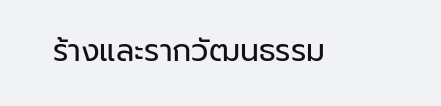ร้างและรากวัฒนธรรม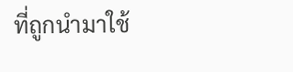ที่ถูกนำมาใช้